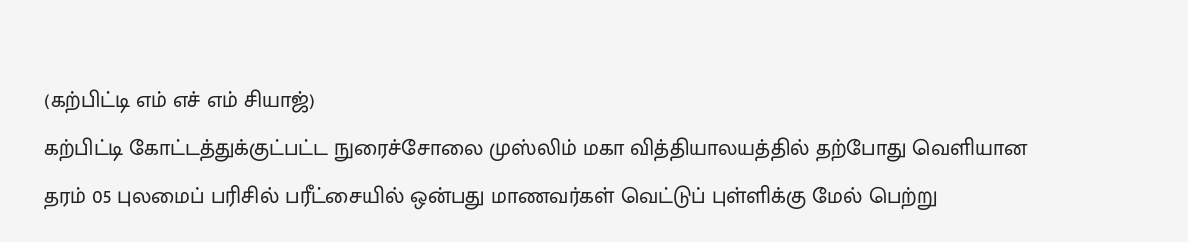(கற்பிட்டி எம் எச் எம் சியாஜ்)
கற்பிட்டி கோட்டத்துக்குட்பட்ட நுரைச்சோலை முஸ்லிம் மகா வித்தியாலயத்தில் தற்போது வெளியான தரம் 05 புலமைப் பரிசில் பரீட்சையில் ஒன்பது மாணவர்கள் வெட்டுப் புள்ளிக்கு மேல் பெற்று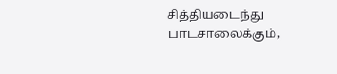சித்தியடைந்து பாடசாலைக்கும்,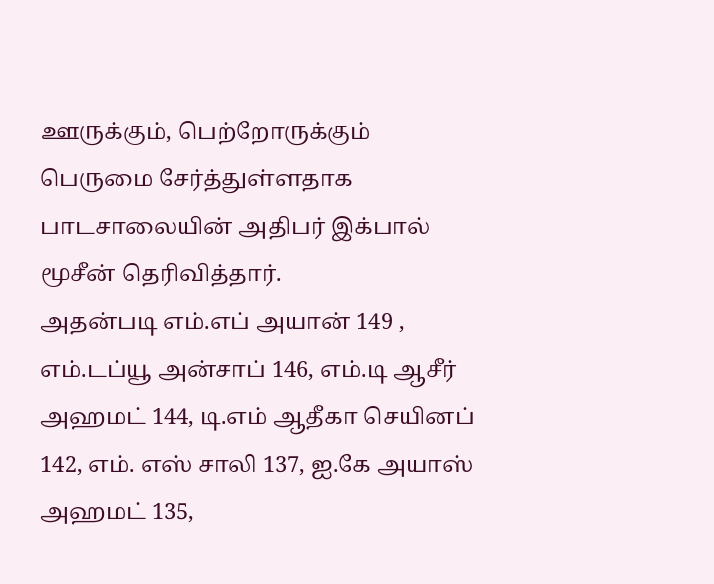ஊருக்கும், பெற்றோருக்கும் பெருமை சேர்த்துள்ளதாக பாடசாலையின் அதிபர் இக்பால் மூசீன் தெரிவித்தார்.
அதன்படி எம்.எப் அயான் 149 , எம்.டப்யூ அன்சாப் 146, எம்.டி ஆசீர் அஹமட் 144, டி.எம் ஆதீகா செயினப் 142, எம். எஸ் சாலி 137, ஐ.கே அயாஸ் அஹமட் 135,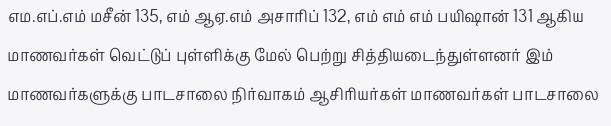எம.எப்.எம் மசீன் 135, எம் ஆஏ.எம் அசாரிப் 132, எம் எம் எம் பயிஷான் 131 ஆகிய மாணவர்கள் வெட்டுப் புள்ளிக்கு மேல் பெற்று சித்தியடைந்துள்ளனர் இம் மாணவர்களுக்கு பாடசாலை நிர்வாகம் ஆசிரியர்கள் மாணவர்கள் பாடசாலை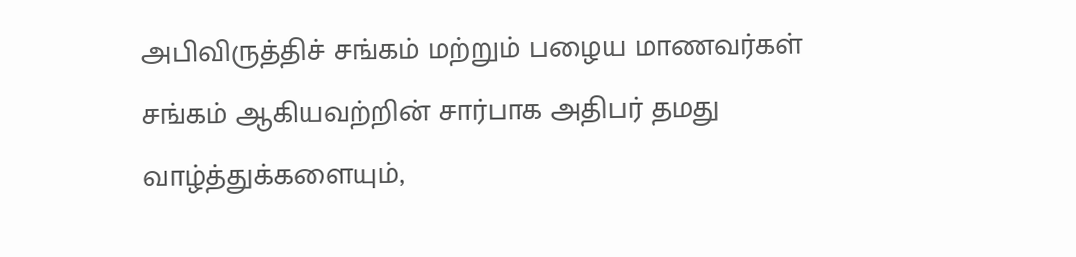அபிவிருத்திச் சங்கம் மற்றும் பழைய மாணவர்கள் சங்கம் ஆகியவற்றின் சார்பாக அதிபர் தமது வாழ்த்துக்களையும்,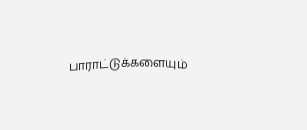பாராட்டுக்களையும்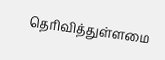தெரிவித்துள்ளமை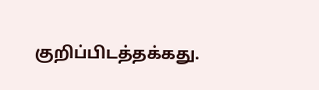குறிப்பிடத்தக்கது.